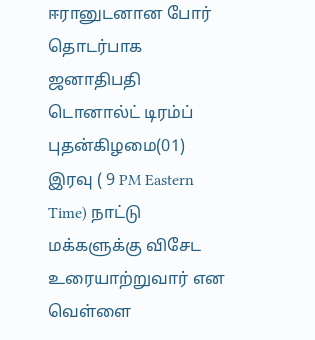ஈரானுடனான போர் தொடர்பாக ஜனாதிபதி டொனால்ட் டிரம்ப் புதன்கிழமை(01) இரவு ( 9 PM Eastern Time) நாட்டு மக்களுக்கு விசேட உரையாற்றுவார் என வெள்ளை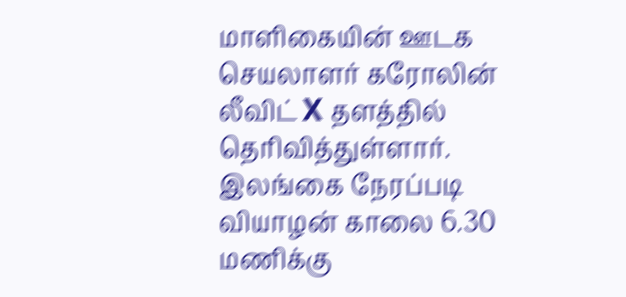மாளிகையின் ஊடக செயலாளர் கரோலின் லீவிட் X தளத்தில் தெரிவித்துள்ளார்.
இலங்கை நேரப்படி வியாழன் காலை 6.30 மணிக்கு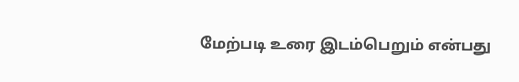மேற்படி உரை இடம்பெறும் என்பது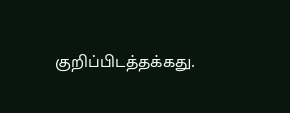குறிப்பிடத்தக்கது.